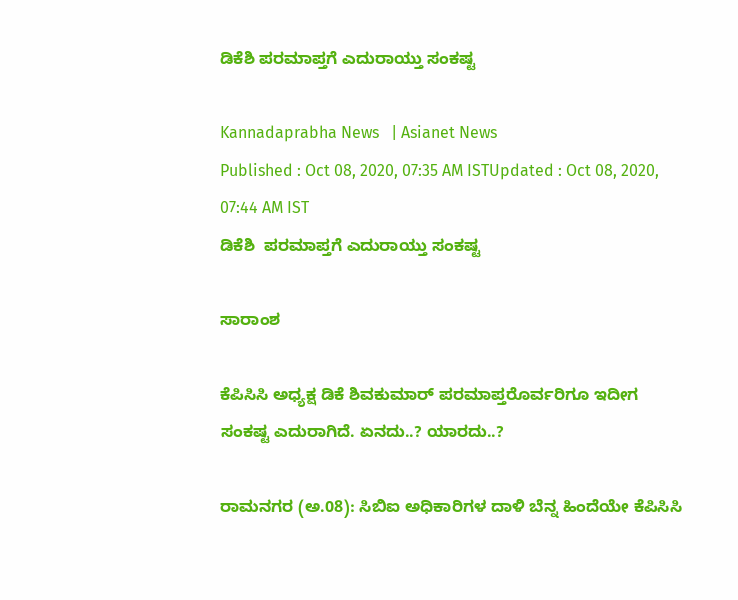ಡಿಕೆಶಿ ಪರಮಾಪ್ತಗೆ ಎದುರಾಯ್ತು ಸಂಕಷ್ಟ

Kannadaprabha News   | Asianet News
Published : Oct 08, 2020, 07:35 AM ISTUpdated : Oct 08, 2020, 07:44 AM IST
ಡಿಕೆಶಿ  ಪರಮಾಪ್ತಗೆ ಎದುರಾಯ್ತು ಸಂಕಷ್ಟ

ಸಾರಾಂಶ

ಕೆಪಿಸಿಸಿ ಅಧ್ಯಕ್ಷ ಡಿಕೆ ಶಿವಕುಮಾರ್ ಪರಮಾಪ್ತರೊರ್ವರಿಗೂ ಇದೀಗ ಸಂಕಷ್ಟ ಎದುರಾಗಿದೆ. ಏನದು..? ಯಾರದು..?

ರಾಮನಗರ (ಅ.08): ಸಿಬಿಐ ಅಧಿಕಾರಿಗಳ ದಾಳಿ ಬೆನ್ನ ಹಿಂದೆಯೇ ಕೆಪಿಸಿಸಿ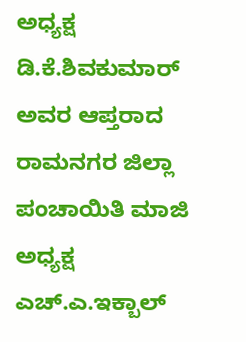ಅಧ್ಯಕ್ಷ ಡಿ.ಕೆ.ಶಿವಕುಮಾರ್‌ ಅವರ ಆಪ್ತರಾದ ರಾಮನಗರ ಜಿಲ್ಲಾ ಪಂಚಾಯಿತಿ ಮಾಜಿ ಅಧ್ಯಕ್ಷ ಎಚ್‌.ಎ.ಇಕ್ಬಾಲ್‌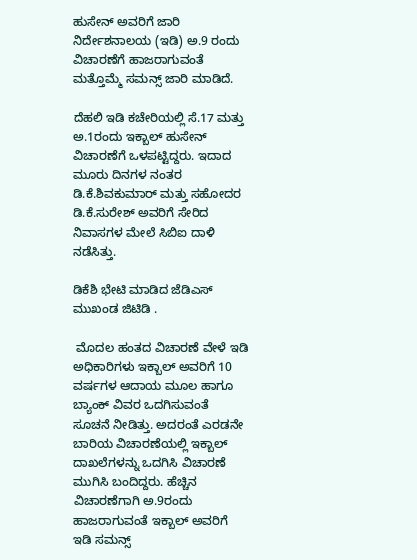ಹುಸೇನ್‌ ಅವರಿಗೆ ಜಾರಿ ನಿರ್ದೇಶನಾಲಯ (ಇಡಿ) ಅ.9 ರಂದು ವಿಚಾರಣೆಗೆ ಹಾಜರಾಗುವಂತೆ ಮತ್ತೊಮ್ಮೆ ಸಮನ್ಸ್‌ ಜಾರಿ ಮಾಡಿದೆ.

ದೆಹಲಿ ಇಡಿ ಕಚೇರಿಯಲ್ಲಿ ಸೆ.17 ಮತ್ತು ಅ.1ರಂದು ಇಕ್ಬಾಲ್‌ ಹುಸೇನ್‌ ವಿಚಾರಣೆಗೆ ಒಳಪಟ್ಟಿದ್ದರು. ಇದಾದ ಮೂರು ದಿನಗಳ ನಂತರ ಡಿ.ಕೆ.ಶಿವಕುಮಾರ್‌ ಮತ್ತು ಸಹೋದರ ಡಿ.ಕೆ.ಸುರೇಶ್‌ ಅವರಿಗೆ ಸೇರಿದ ನಿವಾಸಗಳ ಮೇಲೆ ಸಿಬಿಐ ದಾಳಿ ನಡೆಸಿತ್ತು.

ಡಿಕೆಶಿ ಭೇಟಿ ಮಾಡಿದ ಜೆಡಿಎಸ್ ಮುಖಂಡ ಜಿಟಿಡಿ .

 ಮೊದಲ ಹಂತದ ವಿಚಾರಣೆ ವೇಳೆ ಇಡಿ ಅಧಿಕಾರಿಗಳು ಇಕ್ಬಾಲ್‌ ಅವರಿಗೆ 10 ವರ್ಷಗಳ ಆದಾಯ ಮೂಲ ಹಾಗೂ ಬ್ಯಾಂಕ್‌ ವಿವರ ಒದಗಿಸುವಂತೆ ಸೂಚನೆ ನೀಡಿತ್ತು. ಅದರಂತೆ ಎರಡನೇ ಬಾರಿಯ ವಿಚಾರಣೆಯಲ್ಲಿ ಇಕ್ಬಾಲ್‌ ದಾಖಲೆಗಳನ್ನು ಒದಗಿಸಿ ವಿಚಾರಣೆ ಮುಗಿಸಿ ಬಂದಿದ್ದರು. ಹೆಚ್ಚಿನ ವಿಚಾರಣೆಗಾಗಿ ಅ.9ರಂದು ಹಾಜರಾಗುವಂತೆ ಇಕ್ಬಾಲ್‌ ಅವರಿಗೆ ಇಡಿ ಸಮನ್ಸ್‌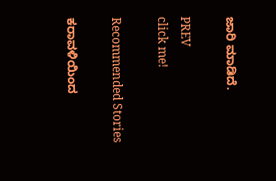ಜಾರಿ ಮಾಡಿದೆ.

PREV
click me!

Recommended Stories

ಕರಾವಳಿಯಿಂದ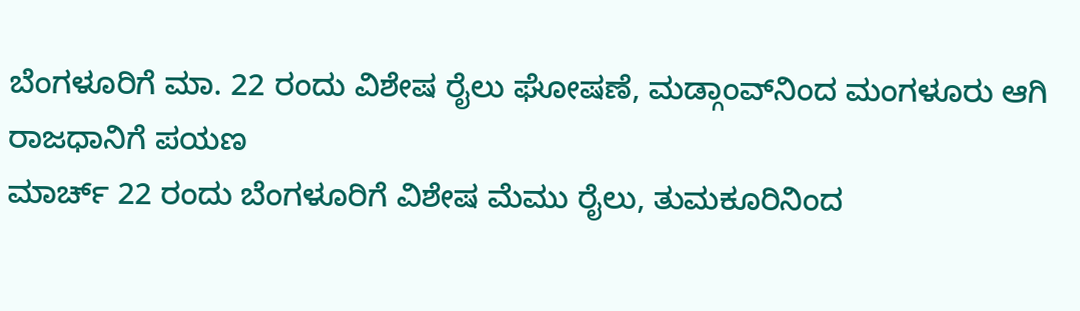ಬೆಂಗಳೂರಿಗೆ ಮಾ. 22 ರಂದು ವಿಶೇಷ ರೈಲು ಘೋಷಣೆ, ಮಡ್ಗಾಂವ್‌ನಿಂದ ಮಂಗಳೂರು ಆಗಿ ರಾಜಧಾನಿಗೆ ಪಯಣ
ಮಾರ್ಚ್‌ 22 ರಂದು ಬೆಂಗಳೂರಿಗೆ ವಿಶೇಷ ಮೆಮು ರೈಲು, ತುಮಕೂರಿನಿಂದ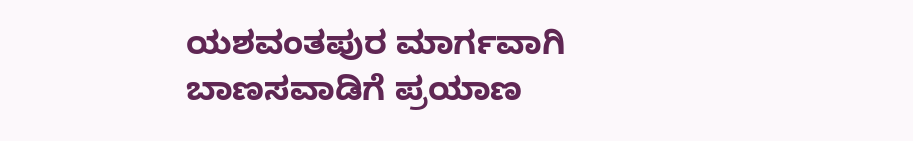ಯಶವಂತಪುರ ಮಾರ್ಗವಾಗಿ ಬಾಣಸವಾಡಿಗೆ ಪ್ರಯಾಣ